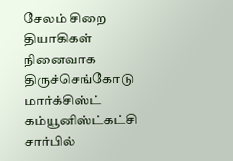சேலம் சிறை தியாகிகள் நினைவாக திருச்செங்கோடு மார்க்சிஸ்ட் கம்யூனிஸ்ட்கட்சி சார்பில்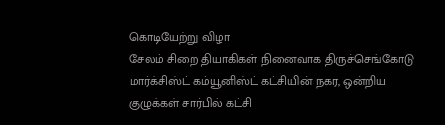கொடியேற்று விழா
சேலம் சிறை தியாகிகள் நினைவாக திருச்செங்கோடு மார்க்சிஸ்ட் கம்யூனிஸ்ட் கட்சியின் நகர, ஒன்றிய குழுக்கள் சார்பில் கட்சி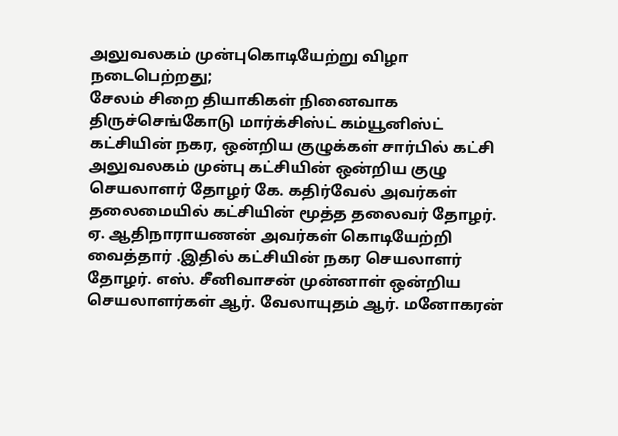அலுவலகம் முன்புகொடியேற்று விழா நடைபெற்றது;
சேலம் சிறை தியாகிகள் நினைவாக திருச்செங்கோடு மார்க்சிஸ்ட் கம்யூனிஸ்ட் கட்சியின் நகர, ஒன்றிய குழுக்கள் சார்பில் கட்சி அலுவலகம் முன்பு கட்சியின் ஒன்றிய குழு செயலாளர் தோழர் கே. கதிர்வேல் அவர்கள் தலைமையில் கட்சியின் மூத்த தலைவர் தோழர். ஏ. ஆதிநாராயணன் அவர்கள் கொடியேற்றி வைத்தார் .இதில் கட்சியின் நகர செயலாளர் தோழர். எஸ். சீனிவாசன் முன்னாள் ஒன்றிய செயலாளர்கள் ஆர். வேலாயுதம் ஆர். மனோகரன்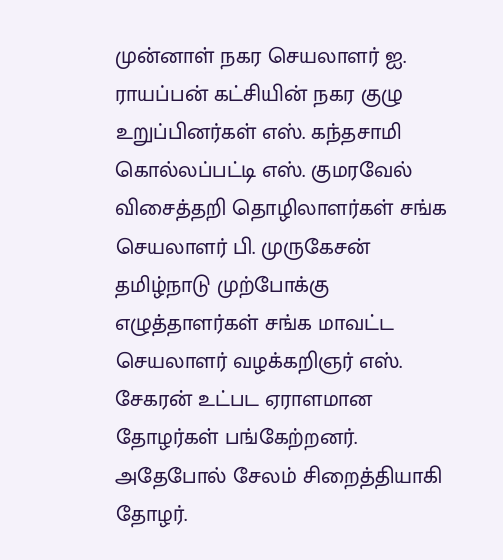முன்னாள் நகர செயலாளர் ஐ. ராயப்பன் கட்சியின் நகர குழு உறுப்பினர்கள் எஸ். கந்தசாமி கொல்லப்பட்டி எஸ். குமரவேல் விசைத்தறி தொழிலாளர்கள் சங்க செயலாளர் பி. முருகேசன் தமிழ்நாடு முற்போக்கு எழுத்தாளர்கள் சங்க மாவட்ட செயலாளர் வழக்கறிஞர் எஸ். சேகரன் உட்பட ஏராளமான தோழர்கள் பங்கேற்றனர். அதேபோல் சேலம் சிறைத்தியாகி தோழர்.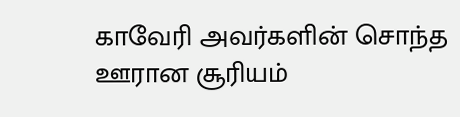காவேரி அவர்களின் சொந்த ஊரான சூரியம்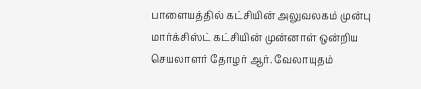பாளையத்தில் கட்சியின் அலுவலகம் முன்பு மார்க்சிஸ்ட் கட்சியின் முன்னாள் ஒன்றிய செயலாளர் தோழர் ஆர். வேலாயுதம்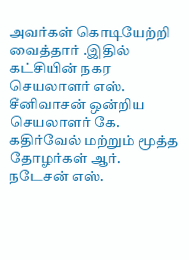அவர்கள் கொடியேற்றி வைத்தார் .இதில் கட்சியின் நகர செயலாளர் எஸ். சீனிவாசன் ஒன்றிய செயலாளர் கே. கதிர்வேல் மற்றும் மூத்த தோழர்கள் ஆர். நடேசன் எஸ்.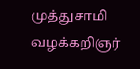முத்துசாமி வழக்கறிஞர்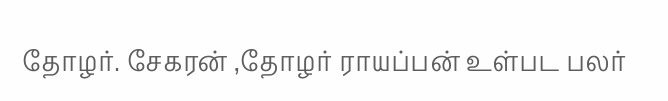தோழர். சேகரன் ,தோழர் ராயப்பன் உள்பட பலர்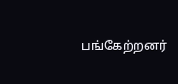பங்கேற்றனர்